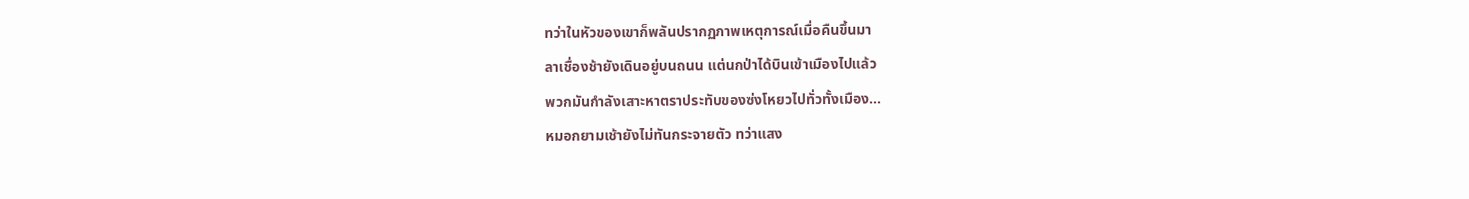ทว่าในหัวของเขาก็พลันปรากฏภาพเหตุการณ์เมื่อคืนขึ้นมา
ลาเชื่องช้ายังเดินอยู่บนถนน แต่นกป่าได้บินเข้าเมืองไปแล้ว
พวกมันกำลังเสาะหาตราประทับของซ่งโหยวไปทั่วทั้งเมือง…
หมอกยามเช้ายังไม่ทันกระจายตัว ทว่าแสง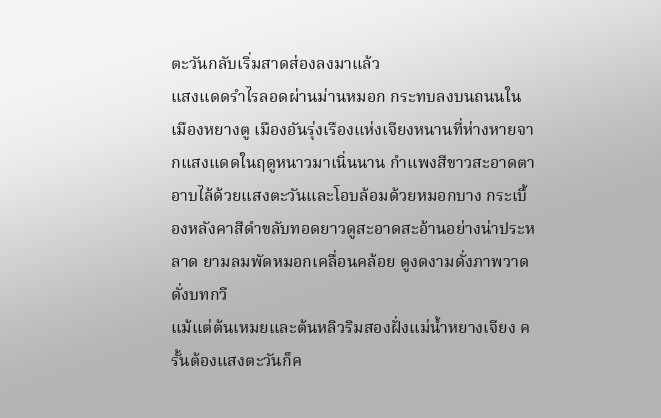ตะวันกลับเริ่มสาดส่องลงมาแล้ว
แสงแดดรำไรลอดผ่านม่านหมอก กระทบลงบนถนนในเมืองหยางตู เมืองอันรุ่งเรืองแห่งเจียงหนานที่ห่างหายจากแสงแดดในฤดูหนาวมาเนิ่นนาน กำแพงสีขาวสะอาดตาอาบไล้ด้วยแสงตะวันและโอบล้อมด้วยหมอกบาง กระเบื้องหลังคาสีดำขลับทอดยาวดูสะอาดสะอ้านอย่างน่าประหลาด ยามลมพัดหมอกเคลื่อนคล้อย ดูงดงามดั่งภาพวาดดั่งบทกวี
แม้แต่ต้นเหมยและต้นหลิวริมสองฝั่งแม่น้ำหยางเจียง ครั้นต้องแสงตะวันก็ค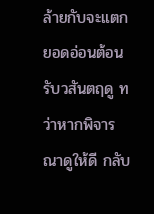ล้ายกับจะแตกยอดอ่อนต้อนรับวสันตฤดู ทว่าหากพิจารณาดูให้ดี กลับ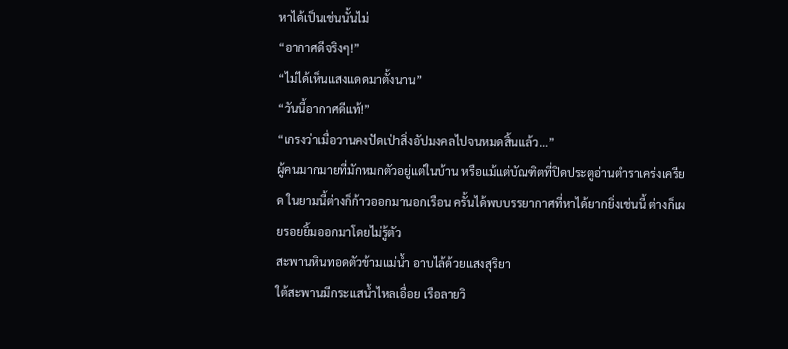หาได้เป็นเช่นนั้นไม่
“อากาศดีจริงๆ!”
“ไม่ได้เห็นแสงแดดมาตั้งนาน”
“วันนี้อากาศดีแท้!”
“เกรงว่าเมื่อวานคงปัดเป่าสิ่งอัปมงคลไปจนหมดสิ้นแล้ว…”
ผู้คนมากมายที่มักหมกตัวอยู่แต่ในบ้าน หรือแม้แต่บัณฑิตที่ปิดประตูอ่านตำราเคร่งเครียด ในยามนี้ต่างก็ก้าวออกมานอกเรือน ครั้นได้พบบรรยากาศที่หาได้ยากยิ่งเช่นนี้ ต่างก็เผยรอยยิ้มออกมาโดยไม่รู้ตัว
สะพานหินทอดตัวข้ามแม่น้ำ อาบไล้ด้วยแสงสุริยา
ใต้สะพานมีกระแสน้ำไหลเอื่อย เรือลายวิ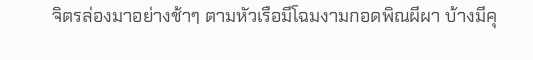จิตรล่องมาอย่างช้าๆ ตามหัวเรือมีโฉมงามกอดพิณผีผา บ้างมีคุ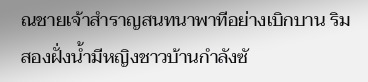ณชายเจ้าสำราญสนทนาพาทีอย่างเบิกบาน ริมสองฝั่งน้ำมีหญิงชาวบ้านกำลังซั